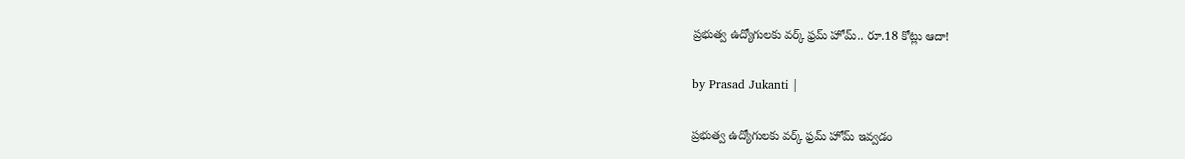ప్రభుత్వ ఉద్యోగులకు వర్క్ ఫ్రమ్ హోమ్.. రూ.18 కోట్లు ఆదా!

by Prasad Jukanti |

ప్రభుత్వ ఉద్యోగులకు వర్క్ ఫ్రమ్ హోమ్ ఇవ్వడం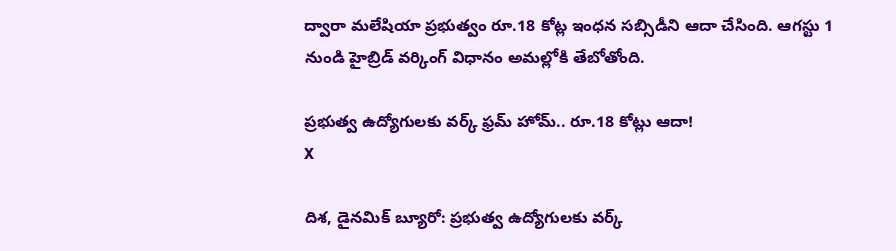ద్వారా మలేషియా ప్రభుత్వం రూ.18 కోట్ల ఇంధన సబ్సిడీని ఆదా చేసింది. ఆగస్టు 1 నుండి హైబ్రిడ్ వర్కింగ్ విధానం అమల్లోకి తేబోతోంది.

ప్రభుత్వ ఉద్యోగులకు వర్క్ ఫ్రమ్ హోమ్.. రూ.18 కోట్లు ఆదా!
X

దిశ, డైనమిక్ బ్యూరో: ప్రభుత్వ ఉద్యోగులకు వర్క్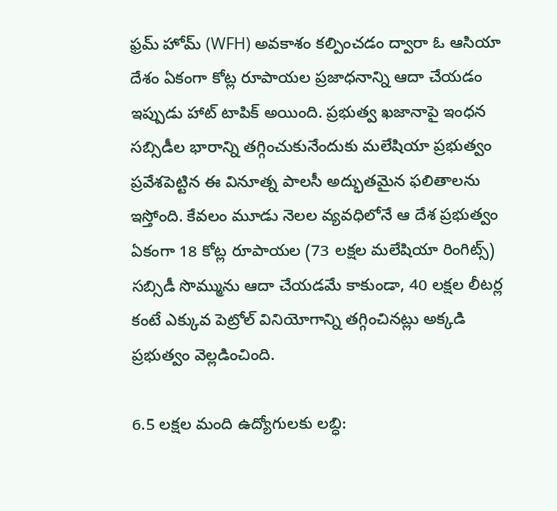ఫ్రమ్ హోమ్ (WFH) అవకాశం కల్పించడం ద్వారా ఓ ఆసియా దేశం ఏకంగా కోట్ల రూపాయల ప్రజాధనాన్ని ఆదా చేయడం ఇప్పుడు హాట్ టాపిక్ అయింది. ప్రభుత్వ ఖజానాపై ఇంధన సబ్సిడీల భారాన్ని తగ్గించుకునేందుకు మలేషియా ప్రభుత్వం ప్రవేశపెట్టిన ఈ వినూత్న పాలసీ అద్భుతమైన ఫలితాలను ఇస్తోంది. కేవలం మూడు నెలల వ్యవధిలోనే ఆ దేశ ప్రభుత్వం ఏకంగా 18 కోట్ల రూపాయల (73 లక్షల మలేషియా రింగిట్స్) సబ్సిడీ సొమ్మును ఆదా చేయడమే కాకుండా, 40 లక్షల లీటర్ల కంటే ఎక్కువ పెట్రోల్ వినియోగాన్ని తగ్గించినట్లు అక్కడి ప్రభుత్వం వెల్లడించింది.

6.5 లక్షల మంది ఉద్యోగులకు లబ్ధి: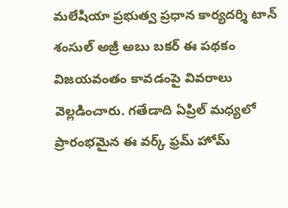మలేషియా ప్రభుత్వ ప్రధాన కార్యదర్శి టాన్ శంసుల్ అజ్రీ అబు బకర్ ఈ పథకం విజయవంతం కావడంపై వివరాలు వెల్లడించారు. గతేడాది ఏప్రిల్ మధ్యలో ప్రారంభమైన ఈ వర్క్ ఫ్రమ్ హోమ్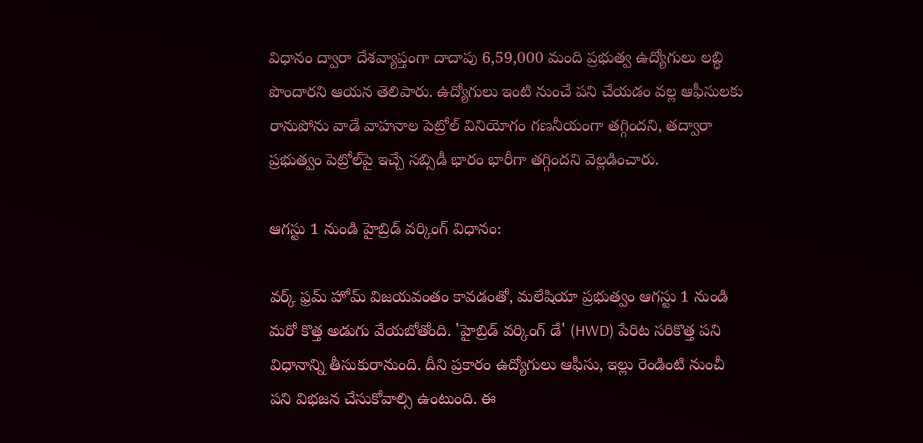విధానం ద్వారా దేశవ్యాప్తంగా దాదాపు 6,59,000 మంది ప్రభుత్వ ఉద్యోగులు లబ్ధి పొందారని ఆయన తెలిపారు. ఉద్యోగులు ఇంటి నుంచే పని చేయడం వల్ల ఆఫీసులకు రానుపోను వాడే వాహనాల పెట్రోల్ వినియోగం గణనీయంగా తగ్గిందని, తద్వారా ప్రభుత్వం పెట్రోల్‌పై ఇచ్చే సబ్సిడీ భారం భారీగా తగ్గిందని వెల్లడించారు.

ఆగస్టు 1 నుండి హైబ్రిడ్ వర్కింగ్ విధానం:

వర్క్ ఫ్రమ్ హోమ్ విజయవంతం కావడంతో, మలేషియా ప్రభుత్వం ఆగస్టు 1 నుండి మరో కొత్త అడుగు వేయబోతోంది. 'హైబ్రిడ్ వర్కింగ్ డే' (HWD) పేరిట సరికొత్త పని విధానాన్ని తీసుకురానుంది. దీని ప్రకారం ఉద్యోగులు ఆఫీసు, ఇల్లు రెండింటి నుంచీ పని విభజన చేసుకోవాల్సి ఉంటుంది. ఈ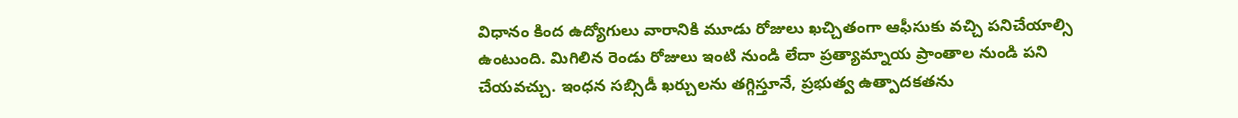విధానం కింద ఉద్యోగులు వారానికి మూడు రోజులు ఖచ్చితంగా ఆఫీసుకు వచ్చి పనిచేయాల్సి ఉంటుంది. మిగిలిన రెండు రోజులు ఇంటి నుండి లేదా ప్రత్యామ్నాయ ప్రాంతాల నుండి పని చేయవచ్చు. ఇంధన సబ్సిడీ ఖర్చులను తగ్గిస్తూనే, ప్రభుత్వ ఉత్పాదకతను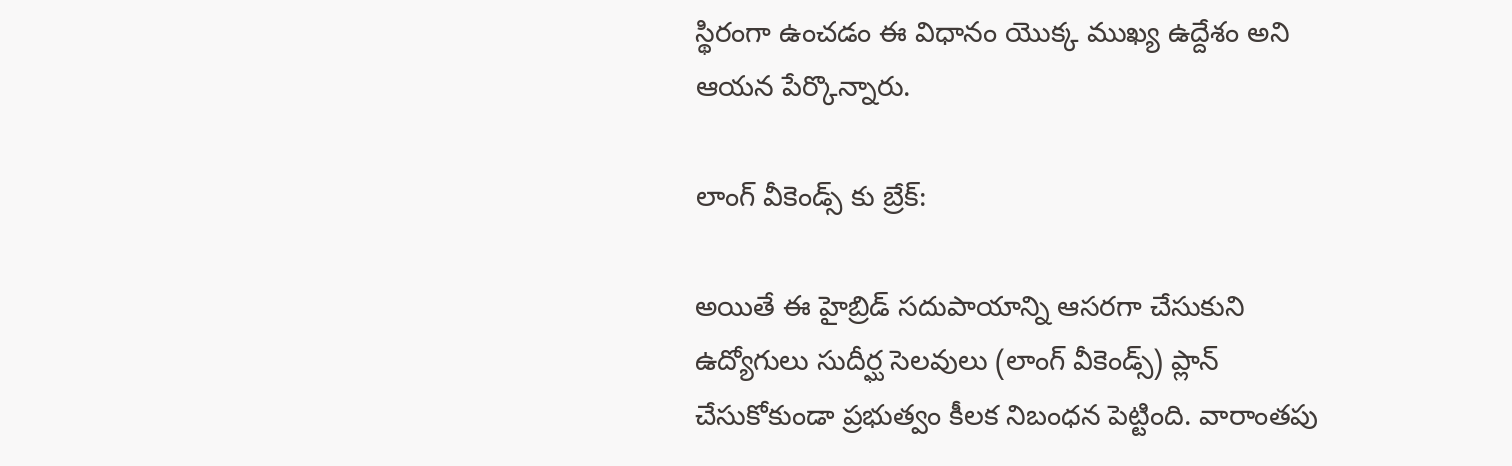స్థిరంగా ఉంచడం ఈ విధానం యొక్క ముఖ్య ఉద్దేశం అని ఆయన పేర్కొన్నారు.

లాంగ్ వీకెండ్స్ కు బ్రేక్:

అయితే ఈ హైబ్రిడ్ సదుపాయాన్ని ఆసరగా చేసుకుని ఉద్యోగులు సుదీర్ఘ సెలవులు (లాంగ్ వీకెండ్స్) ప్లాన్ చేసుకోకుండా ప్రభుత్వం కీలక నిబంధన పెట్టింది. వారాంతపు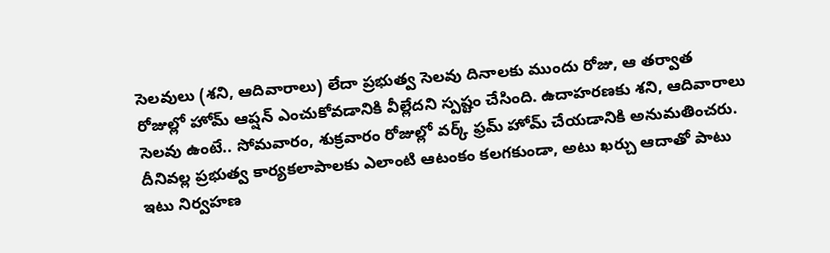సెలవులు (శని, ఆదివారాలు) లేదా ప్రభుత్వ సెలవు దినాలకు ముందు రోజు, ఆ తర్వాత రోజుల్లో హోమ్ ఆప్షన్ ఎంచుకోవడానికి వీల్లేదని స్పష్టం చేసింది. ఉదాహరణకు శని, ఆదివారాలు సెలవు ఉంటే.. సోమవారం, శుక్రవారం రోజుల్లో వర్క్ ఫ్రమ్ హోమ్ చేయడానికి అనుమతించరు. దీనివల్ల ప్రభుత్వ కార్యకలాపాలకు ఎలాంటి ఆటంకం కలగకుండా, అటు ఖర్చు ఆదాతో పాటు ఇటు నిర్వహణ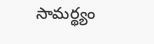సామర్థ్యం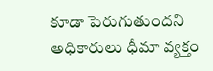కూడా పెరుగుతుందని అధికారులు ధీమా వ్యక్తం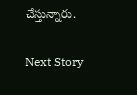చేస్తున్నారు.

Next Story